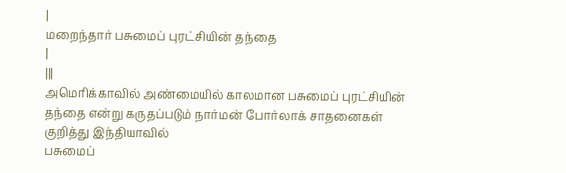|
மறைந்தார் பசுமைப் புரட்சியின் தந்தை
|
|||
அமெரிக்காவில் அண்மையில் காலமான பசுமைப் புரட்சியின் தந்தை என்று கருதப்படும் நார்மன் போர்லாக் சாதனைகள் குறித்து இந்தியாவில்
பசுமைப்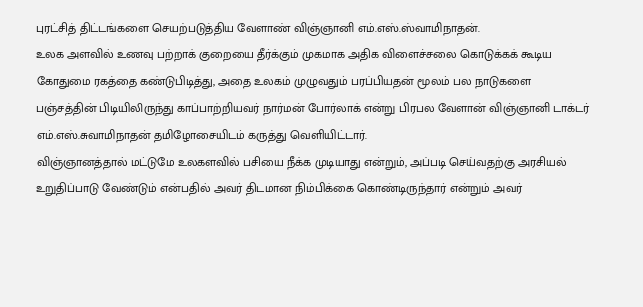புரட்சித் திட்டங்களை செயற்படுத்திய வேளாண் விஞ்ஞானி எம்.எஸ்.ஸ்வாமிநாதன்.
உலக அளவில் உணவு பற்றாக் குறையை தீர்க்கும் முகமாக அதிக விளைச்சலை கொடுக்கக் கூடிய கோதுமை ரகத்தை கண்டுபிடித்து, அதை உலகம் முழுவதும் பரப்பியதன் மூலம் பல நாடுகளை பஞ்சத்தின் பிடியிலிருந்து காப்பாற்றியவர் நார்மன் போர்லாக் என்று பிரபல வேளான் விஞ்ஞானி டாக்டர் எம்.எஸ்.சுவாமிநாதன் தமிழோசையிடம் கருத்து வெளியிட்டார்.
விஞ்ஞானத்தால் மட்டுமே உலகளவில் பசியை நீக்க முடியாது என்றும், அப்படி செய்வதற்கு அரசியல் உறுதிப்பாடு வேண்டும் என்பதில் அவர் திடமான நிம்பிக்கை கொண்டிருந்தார் என்றும் அவர்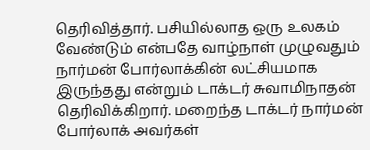தெரிவித்தார். பசியில்லாத ஒரு உலகம் வேண்டும் என்பதே வாழ்நாள் முழுவதும் நார்மன் போர்லாக்கின் லட்சியமாக இருந்தது என்றும் டாக்டர் சுவாமிநாதன் தெரிவிக்கிறார். மறைந்த டாக்டர் நார்மன் போர்லாக் அவர்கள்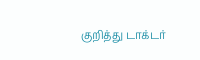குறித்து டாக்டர்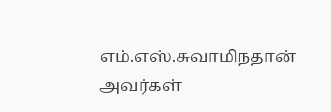எம்.எஸ்.சுவாமிநதான் அவர்கள்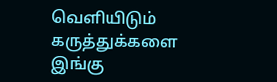வெளியிடும் கருத்துக்களை இங்கு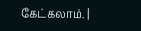கேட்கலாம். |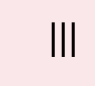|||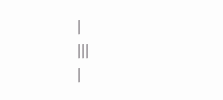|
|||
|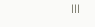|||